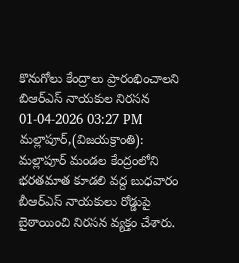కొనుగోలు కేంద్రాలు ప్రారంభించాలని బిఆర్ఎస్ నాయకుల నిరసన
01-04-2026 03:27 PM
మల్లాపూర్,(విజయక్రాంతి): మల్లాపూర్ మండల కేంద్రంలోని భరతమాత కూడలి వద్ద బుధవారం బీఆర్ఎస్ నాయకులు రోడ్డుపై బైఠాయించి నిరసన వ్యక్తం చేశారు.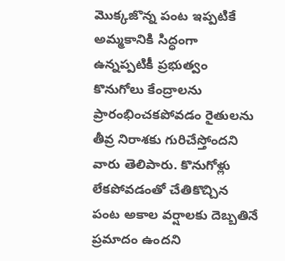మొక్కజొన్న పంట ఇప్పటికే అమ్మకానికి సిద్ధంగా ఉన్నప్పటికీ ప్రభుత్వం కొనుగోలు కేంద్రాలను ప్రారంభించకపోవడం రైతులను తీవ్ర నిరాశకు గురిచేస్తోందని వారు తెలిపారు. కొనుగోళ్లు లేకపోవడంతో చేతికొచ్చిన పంట అకాల వర్షాలకు దెబ్బతినే ప్రమాదం ఉందని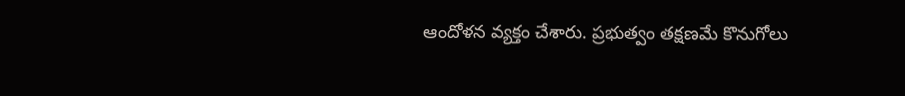ఆందోళన వ్యక్తం చేశారు. ప్రభుత్వం తక్షణమే కొనుగోలు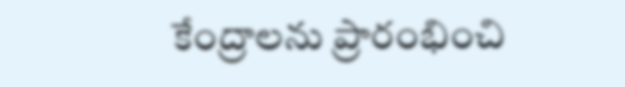కేంద్రాలను ప్రారంభించి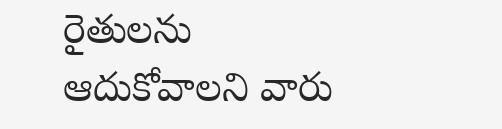రైతులను ఆదుకోవాలని వారు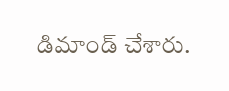డిమాండ్ చేశారు.